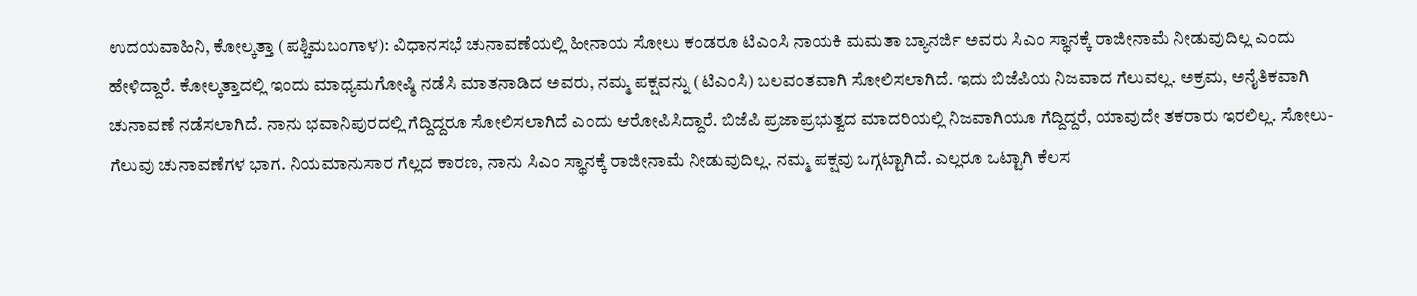ಉದಯವಾಹಿನಿ, ಕೋಲ್ಕತ್ತಾ (ಪಶ್ಚಿಮಬಂಗಾಳ): ವಿಧಾನಸಭೆ ಚುನಾವಣೆಯಲ್ಲಿ ಹೀನಾಯ ಸೋಲು ಕಂಡರೂ ಟಿಎಂಸಿ ನಾಯಕಿ ಮಮತಾ ಬ್ಯಾನರ್ಜಿ ಅವರು ಸಿಎಂ ಸ್ಥಾನಕ್ಕೆ ರಾಜೀನಾಮೆ ನೀಡುವುದಿಲ್ಲ ಎಂದು ಹೇಳಿದ್ದಾರೆ. ಕೋಲ್ಕತ್ತಾದಲ್ಲಿ ಇಂದು ಮಾಧ್ಯಮಗೋಷ್ಠಿ ನಡೆಸಿ ಮಾತನಾಡಿದ ಅವರು, ನಮ್ಮ ಪಕ್ಷವನ್ನು (ಟಿಎಂಸಿ) ಬಲವಂತವಾಗಿ ಸೋಲಿಸಲಾಗಿದೆ. ಇದು ಬಿಜೆಪಿಯ ನಿಜವಾದ ಗೆಲುವಲ್ಲ. ಅಕ್ರಮ, ಅನೈತಿಕವಾಗಿ ಚುನಾವಣೆ ನಡೆಸಲಾಗಿದೆ. ನಾನು ಭವಾನಿಪುರದಲ್ಲಿ ಗೆದ್ದಿದ್ದರೂ ಸೋಲಿಸಲಾಗಿದೆ ಎಂದು ಆರೋಪಿಸಿದ್ದಾರೆ. ಬಿಜೆಪಿ ಪ್ರಜಾಪ್ರಭುತ್ವದ ಮಾದರಿಯಲ್ಲಿ ನಿಜವಾಗಿಯೂ ಗೆದ್ದಿದ್ದರೆ, ಯಾವುದೇ ತಕರಾರು ಇರಲಿಲ್ಲ. ಸೋಲು- ಗೆಲುವು ಚುನಾವಣೆಗಳ ಭಾಗ. ನಿಯಮಾನುಸಾರ ಗೆಲ್ಲದ ಕಾರಣ, ನಾನು ಸಿಎಂ ಸ್ಥಾನಕ್ಕೆ ರಾಜೀನಾಮೆ ನೀಡುವುದಿಲ್ಲ. ನಮ್ಮ ಪಕ್ಷವು ಒಗ್ಗಟ್ಟಾಗಿದೆ. ಎಲ್ಲರೂ ಒಟ್ಟಾಗಿ ಕೆಲಸ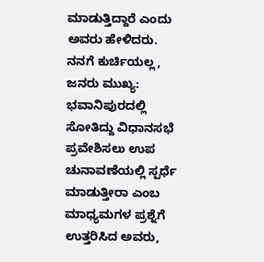ಮಾಡುತ್ತಿದ್ದಾರೆ ಎಂದು ಅವರು ಹೇಳಿದರು.
ನನಗೆ ಕುರ್ಚಿಯಲ್ಲ, ಜನರು ಮುಖ್ಯ: ಭವಾನಿಪುರದಲ್ಲಿ ಸೋತಿದ್ದು ವಿಧಾನಸಭೆ ಪ್ರವೇಶಿಸಲು ಉಪ ಚುನಾವಣೆಯಲ್ಲಿ ಸ್ಪರ್ಧೆ ಮಾಡುತ್ತೀರಾ ಎಂಬ ಮಾಧ್ಯಮಗಳ ಪ್ರಶ್ನೆಗೆ ಉತ್ತರಿಸಿದ ಅವರು,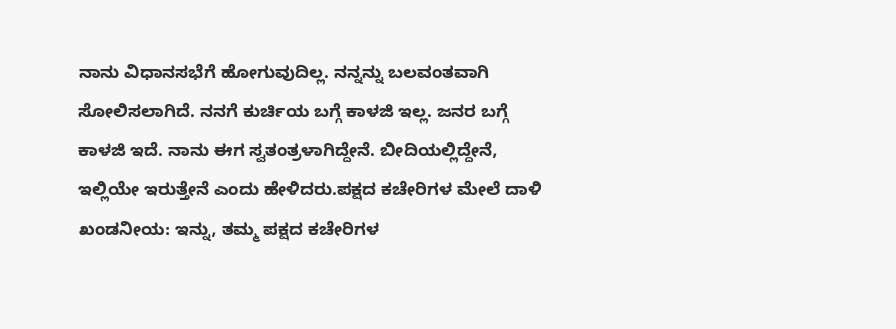ನಾನು ವಿಧಾನಸಭೆಗೆ ಹೋಗುವುದಿಲ್ಲ. ನನ್ನನ್ನು ಬಲವಂತವಾಗಿ ಸೋಲಿಸಲಾಗಿದೆ. ನನಗೆ ಕುರ್ಚಿಯ ಬಗ್ಗೆ ಕಾಳಜಿ ಇಲ್ಲ. ಜನರ ಬಗ್ಗೆ ಕಾಳಜಿ ಇದೆ. ನಾನು ಈಗ ಸ್ವತಂತ್ರಳಾಗಿದ್ದೇನೆ. ಬೀದಿಯಲ್ಲಿದ್ದೇನೆ, ಇಲ್ಲಿಯೇ ಇರುತ್ತೇನೆ ಎಂದು ಹೇಳಿದರು.ಪಕ್ಷದ ಕಚೇರಿಗಳ ಮೇಲೆ ದಾಳಿ ಖಂಡನೀಯ: ಇನ್ನು, ತಮ್ಮ ಪಕ್ಷದ ಕಚೇರಿಗಳ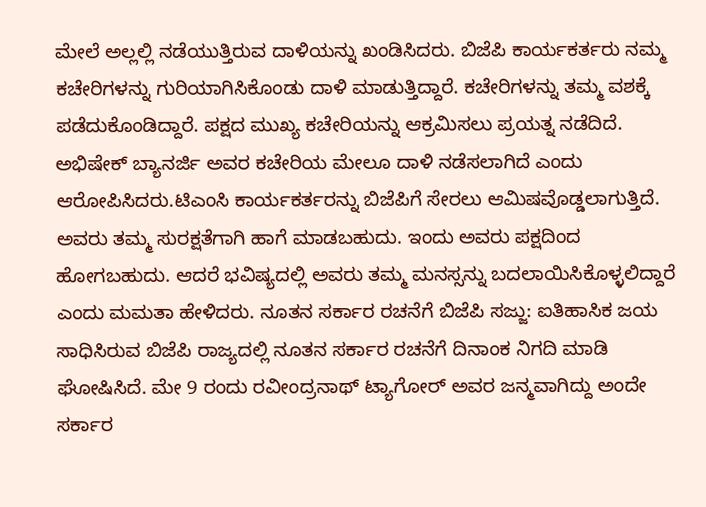ಮೇಲೆ ಅಲ್ಲಲ್ಲಿ ನಡೆಯುತ್ತಿರುವ ದಾಳಿಯನ್ನು ಖಂಡಿಸಿದರು. ಬಿಜೆಪಿ ಕಾರ್ಯಕರ್ತರು ನಮ್ಮ ಕಚೇರಿಗಳನ್ನು ಗುರಿಯಾಗಿಸಿಕೊಂಡು ದಾಳಿ ಮಾಡುತ್ತಿದ್ದಾರೆ. ಕಚೇರಿಗಳನ್ನು ತಮ್ಮ ವಶಕ್ಕೆ ಪಡೆದುಕೊಂಡಿದ್ದಾರೆ. ಪಕ್ಷದ ಮುಖ್ಯ ಕಚೇರಿಯನ್ನು ಆಕ್ರಮಿಸಲು ಪ್ರಯತ್ನ ನಡೆದಿದೆ. ಅಭಿಷೇಕ್ ಬ್ಯಾನರ್ಜಿ ಅವರ ಕಚೇರಿಯ ಮೇಲೂ ದಾಳಿ ನಡೆಸಲಾಗಿದೆ ಎಂದು ಆರೋಪಿಸಿದರು.ಟಿಎಂಸಿ ಕಾರ್ಯಕರ್ತರನ್ನು ಬಿಜೆಪಿಗೆ ಸೇರಲು ಆಮಿಷವೊಡ್ಡಲಾಗುತ್ತಿದೆ. ಅವರು ತಮ್ಮ ಸುರಕ್ಷತೆಗಾಗಿ ಹಾಗೆ ಮಾಡಬಹುದು. ಇಂದು ಅವರು ಪಕ್ಷದಿಂದ ಹೋಗಬಹುದು. ಆದರೆ ಭವಿಷ್ಯದಲ್ಲಿ ಅವರು ತಮ್ಮ ಮನಸ್ಸನ್ನು ಬದಲಾಯಿಸಿಕೊಳ್ಳಲಿದ್ದಾರೆ ಎಂದು ಮಮತಾ ಹೇಳಿದರು. ನೂತನ ಸರ್ಕಾರ ರಚನೆಗೆ ಬಿಜೆಪಿ ಸಜ್ಜು: ಐತಿಹಾಸಿಕ ಜಯ ಸಾಧಿಸಿರುವ ಬಿಜೆಪಿ ರಾಜ್ಯದಲ್ಲಿ ನೂತನ ಸರ್ಕಾರ ರಚನೆಗೆ ದಿನಾಂಕ ನಿಗದಿ ಮಾಡಿ ಘೋಷಿಸಿದೆ. ಮೇ 9 ರಂದು ರವೀಂದ್ರನಾಥ್ ಟ್ಯಾಗೋರ್ ಅವರ ಜನ್ಮವಾಗಿದ್ದು ಅಂದೇ ಸರ್ಕಾರ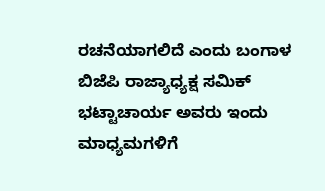ರಚನೆಯಾಗಲಿದೆ ಎಂದು ಬಂಗಾಳ ಬಿಜೆಪಿ ರಾಜ್ಯಾಧ್ಯಕ್ಷ ಸಮಿಕ್ ಭಟ್ಟಾಚಾರ್ಯ ಅವರು ಇಂದು ಮಾಧ್ಯಮಗಳಿಗೆ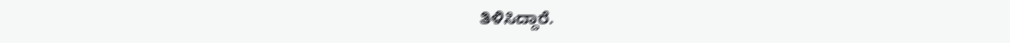ತಿಳಿಸಿದ್ದಾರೆ.